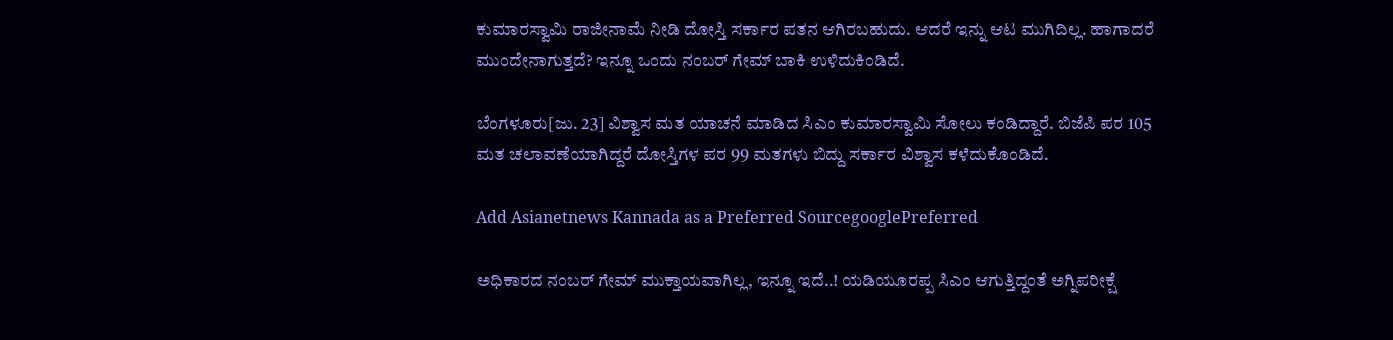ಕುಮಾರಸ್ವಾಮಿ ರಾಜೀನಾಮೆ ನೀಡಿ ದೋಸ್ತಿ ಸರ್ಕಾರ ಪತನ ಆಗಿರಬಹುದು. ಆದರೆ ಇನ್ನು ಆಟ ಮುಗಿದಿಲ್ಲ. ಹಾಗಾದರೆ ಮುಂದೇನಾಗುತ್ತದೆ? ಇನ್ನೂ ಒಂದು ನಂಬರ್ ಗೇಮ್ ಬಾಕಿ ಉಳಿದುಕಿಂಡಿದೆ.

ಬೆಂಗಳೂರು[ಜು. 23] ವಿಶ್ವಾಸ ಮತ ಯಾಚನೆ ಮಾಡಿದ ಸಿಎಂ ಕುಮಾರಸ್ವಾಮಿ ಸೋಲು ಕಂಡಿದ್ದಾರೆ. ಬಿಜೆಪಿ ಪರ 105 ಮತ ಚಲಾವಣೆಯಾಗಿದ್ದರೆ ದೋಸ್ತಿಗಳ ಪರ 99 ಮತಗಳು ಬಿದ್ದು ಸರ್ಕಾರ ವಿಶ್ವಾಸ ಕಳೆದುಕೊಂಡಿದೆ.

Add Asianetnews Kannada as a Preferred SourcegooglePreferred

ಅಧಿಕಾರದ ನಂಬರ್ ಗೇಮ್ ಮುಕ್ತಾಯವಾಗಿಲ್ಲ, ಇನ್ನೂ ಇದೆ..! ಯಡಿಯೂರಪ್ಪ ಸಿಎಂ ಆಗುತ್ತಿದ್ದಂತೆ ಅಗ್ನಿಪರೀಕ್ಷೆ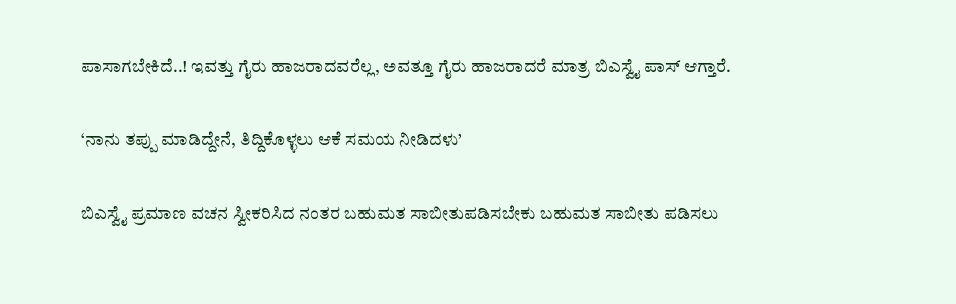ಪಾಸಾಗಬೇಕಿದೆ..! ಇವತ್ತು ಗೈರು ಹಾಜರಾದವರೆಲ್ಲ, ಅವತ್ತೂ ಗೈರು ಹಾಜರಾದರೆ ಮಾತ್ರ ಬಿಎಸ್ವೈ ಪಾಸ್ ಆಗ್ತಾರೆ.

‘ನಾನು ತಪ್ಪು ಮಾಡಿದ್ದೇನೆ, ತಿದ್ದಿಕೊಳ್ಳಲು ಆಕೆ ಸಮಯ ನೀಡಿದಳು’

ಬಿಎಸ್ವೈ ಪ್ರಮಾಣ ವಚನ ಸ್ವೀಕರಿಸಿದ ನಂತರ ಬಹುಮತ ಸಾಬೀತುಪಡಿಸಬೇಕು ಬಹುಮತ ಸಾಬೀತು ಪಡಿಸಲು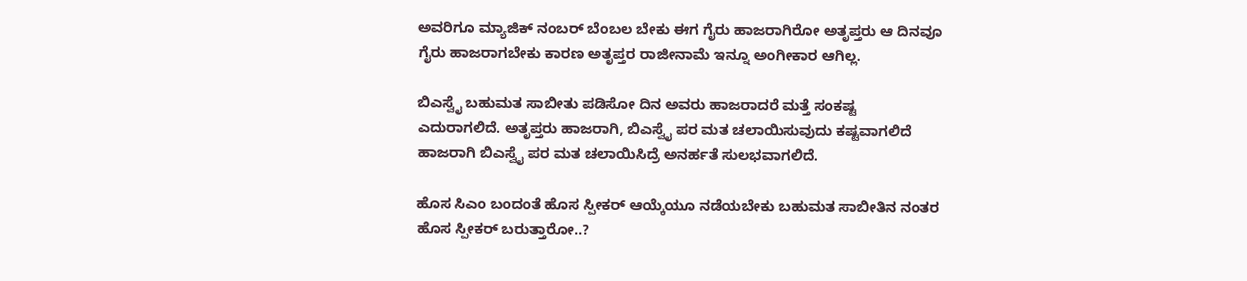ಅವರಿಗೂ ಮ್ಯಾಜಿಕ್ ನಂಬರ್ ಬೆಂಬಲ ಬೇಕು ಈಗ ಗೈರು ಹಾಜರಾಗಿರೋ ಅತೃಪ್ತರು ಆ ದಿನವೂ ಗೈರು ಹಾಜರಾಗಬೇಕು ಕಾರಣ ಅತೃಪ್ತರ ರಾಜೀನಾಮೆ ಇನ್ನೂ ಅಂಗೀಕಾರ ಆಗಿಲ್ಲ.

ಬಿಎಸ್ವೈ ಬಹುಮತ ಸಾಬೀತು ಪಡಿಸೋ ದಿನ ಅವರು ಹಾಜರಾದರೆ ಮತ್ತೆ ಸಂಕಷ್ಟ ಎದುರಾಗಲಿದೆ. ಅತೃಪ್ತರು ಹಾಜರಾಗಿ, ಬಿಎಸ್ವೈ ಪರ ಮತ ಚಲಾಯಿಸುವುದು ಕಷ್ಟವಾಗಲಿದೆ ಹಾಜರಾಗಿ ಬಿಎಸ್ವೈ ಪರ ಮತ ಚಲಾಯಿಸಿದ್ರೆ ಅನರ್ಹತೆ ಸುಲಭವಾಗಲಿದೆ.

ಹೊಸ ಸಿಎಂ ಬಂದಂತೆ ಹೊಸ ಸ್ಪೀಕರ್ ಆಯ್ಕೆಯೂ ನಡೆಯಬೇಕು ಬಹುಮತ ಸಾಬೀತಿನ ನಂತರ ಹೊಸ ಸ್ಪೀಕರ್ ಬರುತ್ತಾರೋ..?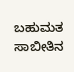ಬಹುಮತ ಸಾಬೀತಿನ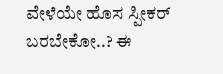ವೇಳೆಯೇ ಹೊಸ ಸ್ಪೀಕರ್ ಬರಬೇಕೋ..? ಈ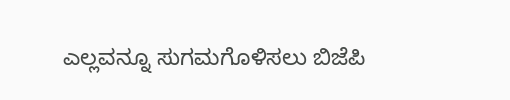ಎಲ್ಲವನ್ನೂ ಸುಗಮಗೊಳಿಸಲು ಬಿಜೆಪಿ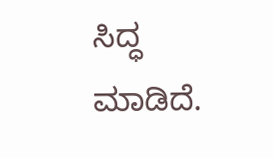ಸಿದ್ಧ ಮಾಡಿದೆ.